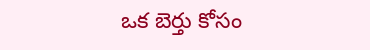ఒక బెర్తు కోసం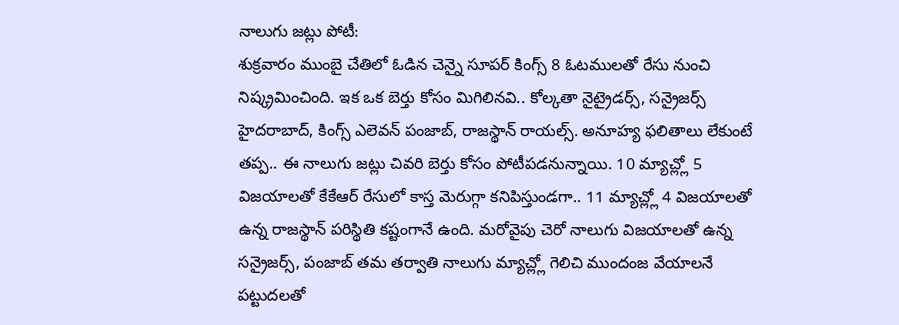నాలుగు జట్లు పోటీ:
శుక్రవారం ముంబై చేతిలో ఓడిన చెన్నై సూపర్ కింగ్స్ 8 ఓటములతో రేసు నుంచి నిష్క్రమించింది. ఇక ఒక బెర్తు కోసం మిగిలినవి.. కోల్కతా నైట్రైడర్స్, సన్రైజర్స్ హైదరాబాద్, కింగ్స్ ఎలెవన్ పంజాబ్, రాజస్థాన్ రాయల్స్. అనూహ్య ఫలితాలు లేకుంటే తప్ప.. ఈ నాలుగు జట్లు చివరి బెర్తు కోసం పోటీపడనున్నాయి. 10 మ్యాచ్ల్లో 5 విజయాలతో కేకేఆర్ రేసులో కాస్త మెరుగ్గా కనిపిస్తుండగా.. 11 మ్యాచ్ల్లో 4 విజయాలతో ఉన్న రాజస్థాన్ పరిస్థితి కష్టంగానే ఉంది. మరోవైపు చెరో నాలుగు విజయాలతో ఉన్న సన్రైజర్స్, పంజాబ్ తమ తర్వాతి నాలుగు మ్యాచ్ల్లో గెలిచి ముందంజ వేయాలనే పట్టుదలతో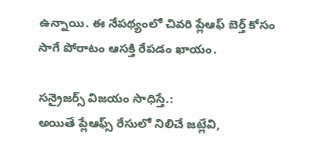ఉన్నాయి. ఈ నేపథ్యంలో చివరి ప్లేఆఫ్ బెర్త్ కోసం సాగే పోరాటం ఆసక్తి రేపడం ఖాయం.

సన్రైజర్స్ విజయం సాధిస్తే.:
అయితే ప్లేఆఫ్స్ రేసులో నిలిచే జట్లేవి,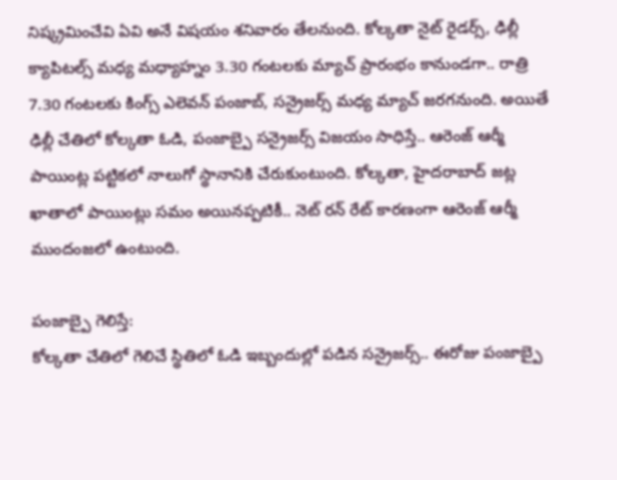నిష్క్రమించేవి ఏవి అనే విషయం శనివారం తేలనుంది. కోల్కతా నైట్ రైడర్స్, ఢిల్లీ క్యాపిటల్స్ మధ్య మధ్యాహ్నం 3.30 గంటలకు మ్యాచ్ ప్రారంభం కానుండగా.. రాత్రి 7.30 గంటలకు కింగ్స్ ఎలెవన్ పంజాబ్, సన్రైజర్స్ మధ్య మ్యాచ్ జరగనుంది. అయితే ఢిల్లీ చేతిలో కోల్కతా ఓడి, పంజాబ్పై సన్రైజర్స్ విజయం సాధిస్తే.. ఆరెంజ్ ఆర్మీ పాయింట్ల పట్టికలో నాలుగో స్థానానికి చేరుకుంటుంది. కోల్కతా, హైదరాబాద్ జట్ల ఖాతాలో పాయింట్లు సమం అయినప్పటికీ.. నెట్ రన్ రేట్ కారణంగా ఆరెంజ్ ఆర్మీ ముందంజలో ఉంటుంది.

పంజాబ్పై గెలిస్తే:
కోల్కతా చేతిలో గెలిచే స్థితిలో ఓడి ఇబ్బందుల్లో పడిన సన్రైజర్స్.. ఈరోజు పంజాబ్పై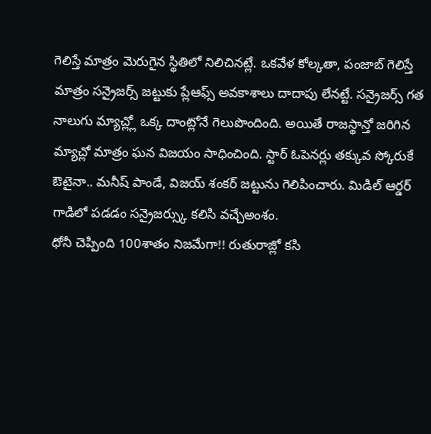గెలిస్తే మాత్రం మెరుగైన స్థితిలో నిలిచినట్లే. ఒకవేళ కోల్కతా, పంజాబ్ గెలిస్తే మాత్రం సన్రైజర్స్ జట్టుకు ప్లేఆఫ్స్ అవకాశాలు దాదాపు లేనట్టే. సన్రైజర్స్ గత నాలుగు మ్యాచ్ల్లో ఒక్క దాంట్లోనే గెలుపొందింది. అయితే రాజస్థాన్తో జరిగిన మ్యాచ్లో మాత్రం ఘన విజయం సాధించింది. స్టార్ ఓపెనర్లు తక్కువ స్కోరుకే ఔటైనా.. మనీష్ పాండే, విజయ్ శంకర్ జట్టును గెలిపించారు. మిడిల్ ఆర్డర్ గాడిలో పడడం సన్రైజర్స్కు కలిసి వచ్చేఅంశం.
ధోనీ చెప్పింది 100శాతం నిజమేగా!! రుతురాజ్లో కసి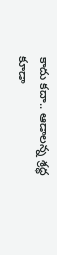కాదు కదా.. ఆడాలన్న శ్రద్ధ కూడా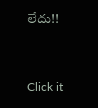లేదు!!


Click it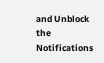and Unblock the Notifications